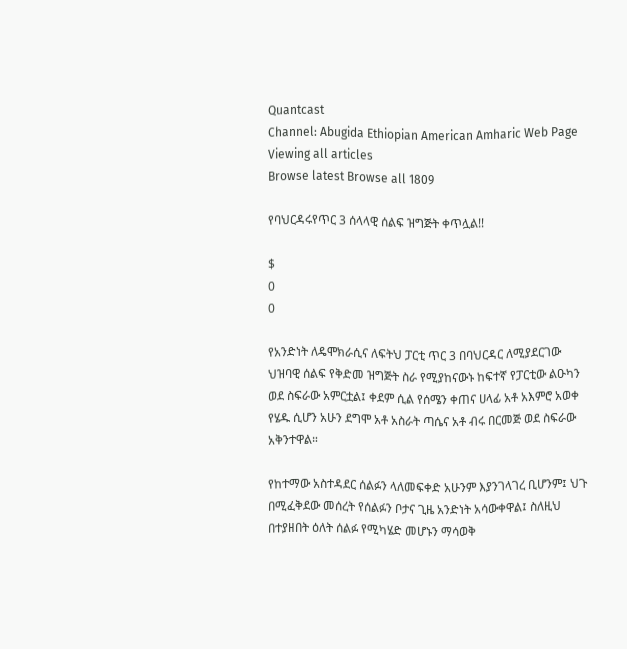Quantcast
Channel: Abugida Ethiopian American Amharic Web Page
Viewing all articles
Browse latest Browse all 1809

የባህርዳሩየጥር 3 ሰላላዊ ሰልፍ ዝግጅት ቀጥሏል!!

$
0
0

የአንድነት ለዴሞክራሲና ለፍትህ ፓርቲ ጥር 3 በባህርዳር ለሚያደርገው ህዝባዊ ሰልፍ የቅድመ ዝግጅት ስራ የሚያከናውኑ ከፍተኛ የፓርቲው ልዑካን ወደ ስፍራው አምርቷል፤ ቀደም ሲል የሰሜን ቀጠና ሀላፊ አቶ አእምሮ አወቀ የሄዱ ሲሆን አሁን ደግሞ አቶ አስራት ጣሴና አቶ ብሩ በርመጅ ወደ ስፍራው አቅንተዋል።

የከተማው አስተዳደር ሰልፉን ላለመፍቀድ አሁንም እያንገላገረ ቢሆንም፤ ህጉ በሚፈቅደው መሰረት የሰልፉን ቦታና ጊዜ አንድነት አሳውቀዋል፤ ስለዚህ በተያዘበት ዕለት ሰልፉ የሚካሄድ መሆኑን ማሳወቅ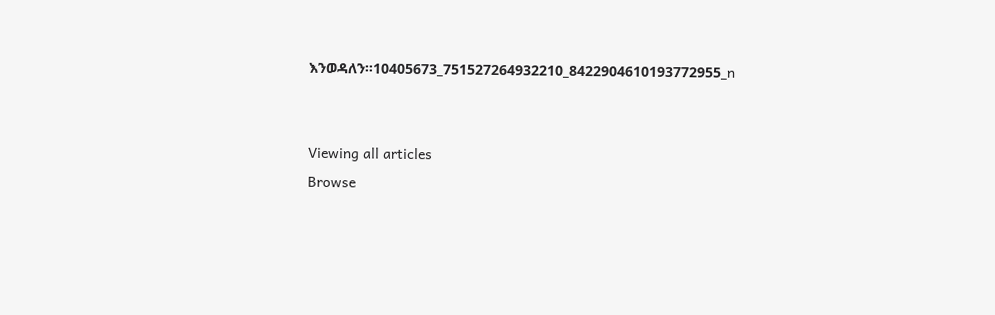እንወዳለን።10405673_751527264932210_8422904610193772955_n


Viewing all articles
Browse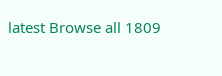latest Browse all 1809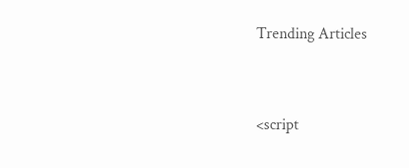Trending Articles



<script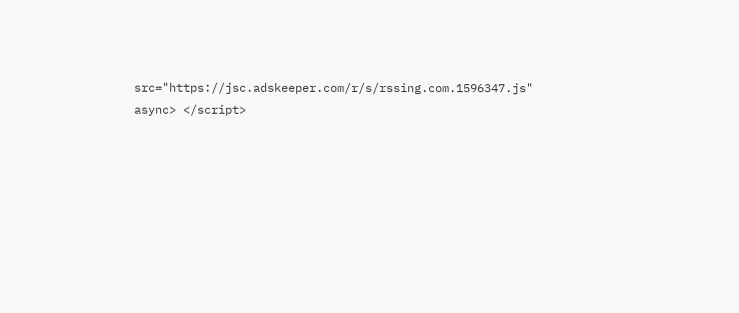src="https://jsc.adskeeper.com/r/s/rssing.com.1596347.js" async> </script>